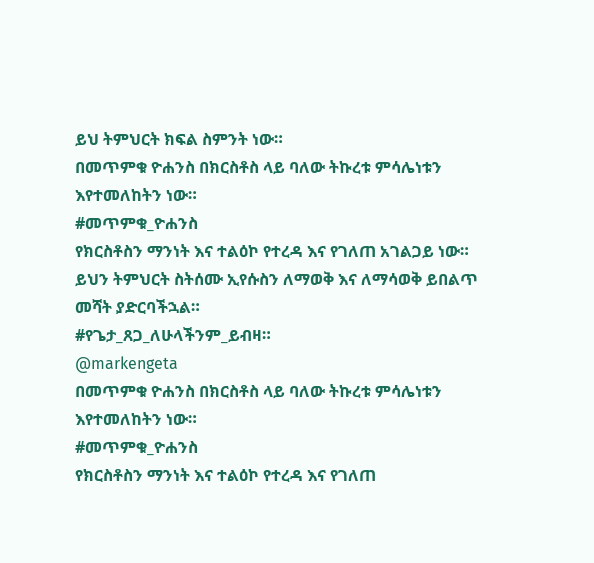ይህ ትምህርት ክፍል ስምንት ነው።
በመጥምቁ ዮሐንስ በክርስቶስ ላይ ባለው ትኩረቱ ምሳሌነቱን እየተመለከትን ነው።
#መጥምቁ_ዮሐንስ
የክርስቶስን ማንነት እና ተልዕኮ የተረዳ እና የገለጠ አገልጋይ ነው።
ይህን ትምህርት ስትሰሙ ኢየሱስን ለማወቅ እና ለማሳወቅ ይበልጥ መሻት ያድርባችኋል።
#የጌታ_ጸጋ_ለሁላችንም_ይብዛ።
@markengeta
በመጥምቁ ዮሐንስ በክርስቶስ ላይ ባለው ትኩረቱ ምሳሌነቱን እየተመለከትን ነው።
#መጥምቁ_ዮሐንስ
የክርስቶስን ማንነት እና ተልዕኮ የተረዳ እና የገለጠ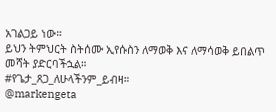አገልጋይ ነው።
ይህን ትምህርት ስትሰሙ ኢየሱስን ለማወቅ እና ለማሳወቅ ይበልጥ መሻት ያድርባችኋል።
#የጌታ_ጸጋ_ለሁላችንም_ይብዛ።
@markengeta